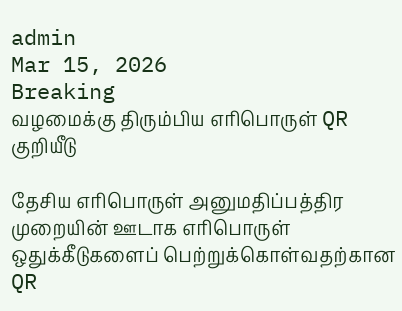admin
Mar 15, 2026
Breaking
வழமைக்கு திரும்பிய எரிபொருள் QR குறியீடு

தேசிய எரிபொருள் அனுமதிப்பத்திர முறையின் ஊடாக எரிபொருள் ஒதுக்கீடுகளைப் பெற்றுக்கொள்வதற்கான QR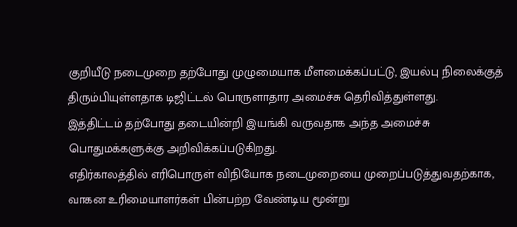குறியீடு நடைமுறை தற்போது முழுமையாக மீளமைக்கப்பட்டு, இயல்பு நிலைக்குத் திரும்பியுள்ளதாக டிஜிட்டல் பொருளாதார அமைச்சு தெரிவித்துள்ளது.
இத்திட்டம் தற்போது தடையின்றி இயங்கி வருவதாக அந்த அமைச்சு பொதுமக்களுக்கு அறிவிக்கப்படுகிறது.
எதிர்காலத்தில் எரிபொருள் விநியோக நடைமுறையை முறைப்படுத்துவதற்காக, வாகன உரிமையாளர்கள் பின்பற்ற வேண்டிய மூன்று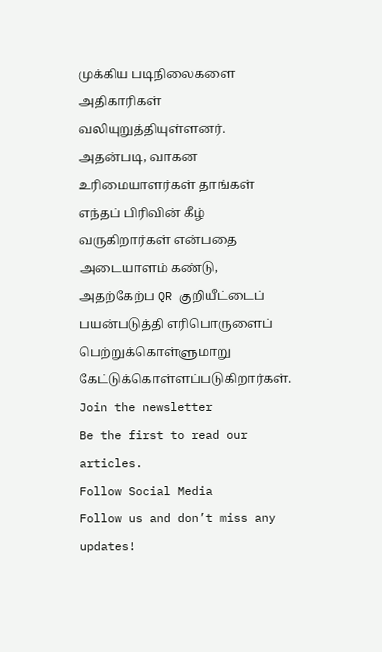முக்கிய படிநிலைகளை அதிகாரிகள் வலியுறுத்தியுள்ளனர்.
அதன்படி, வாகன உரிமையாளர்கள் தாங்கள் எந்தப் பிரிவின் கீழ் வருகிறார்கள் என்பதை அடையாளம் கண்டு, அதற்கேற்ப QR குறியீட்டைப் பயன்படுத்தி எரிபொருளைப் பெற்றுக்கொள்ளுமாறு கேட்டுக்கொள்ளப்படுகிறார்கள்.
Join the newsletter
Be the first to read our articles.
Follow Social Media
Follow us and don’t miss any updates!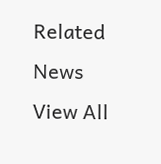Related News
View All